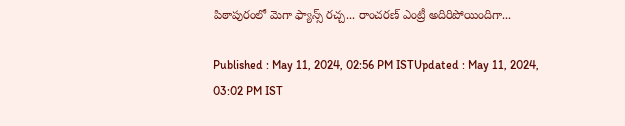పిఠాపురంలో మెగా ఫ్యాన్స్ రచ్చ... రాంచరణ్ ఎంట్రీ అదిరిపోయిందిగా...

Published : May 11, 2024, 02:56 PM ISTUpdated : May 11, 2024, 03:02 PM IST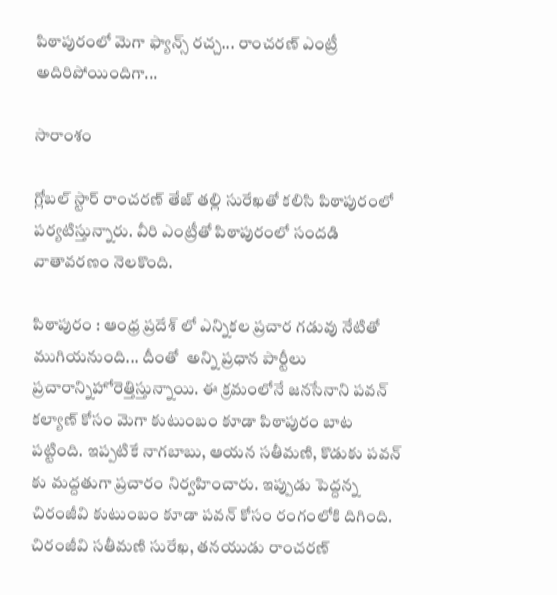పిఠాపురంలో మెగా ఫ్యాన్స్ రచ్చ... రాంచరణ్ ఎంట్రీ అదిరిపోయిందిగా...

సారాంశం

గ్లోబల్ స్టార్ రాంచరణ్ తేజ్ తల్లి సురేఖతో కలిసి పిఠాపురంలో పర్యటిస్తున్నారు. వీరి ఎంట్రీతో పిఠాపురంలో సందడి వాతావరణం నెలకొంది.

పిఠాపురం : ఆంధ్ర ప్రదేశ్ లో ఎన్నికల ప్రచార గడువు నేటితో ముగియనుంది... దీంతో  అన్ని ప్రధాన పార్టీలు ప్రచారాన్నిహోరెత్తిస్తున్నాయి. ఈ క్రమంలోనే జనసేనాని పవన్ కల్యాణ్ కోసం మెగా కుటుంబం కూడా పిఠాపురం బాట పట్టింది. ఇప్పటికే నాగబాబు, ఆయన సతీమణి, కొడుకు పవన్ కు మద్దతుగా ప్రచారం నిర్వహించారు. ఇప్పుడు పెద్దన్న చిరంజీవి కుటుంబం కూడా పవన్ కోసం రంగంలోకి దిగింది. చిరంజీవి సతీమణి సురేఖ, తనయుడు రాంచరణ్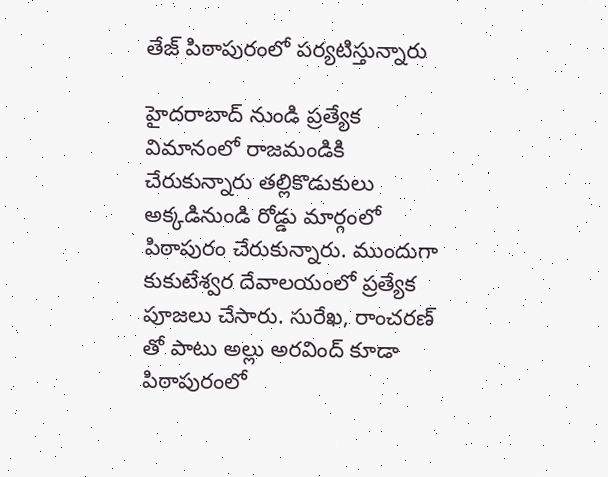తేజ్ పిఠాపురంలో పర్యటిస్తున్నారు

హైదరాబాద్ నుండి ప్రత్యేక విమానంలో రాజమండికి చేరుకున్నారు తల్లికొడుకులు అక్కడినుండి రోడ్డు మార్గంలో పిఠాపురం చేరుకున్నారు. ముందుగా   కుకుటేశ్వర దేవాలయంలో ప్రత్యేక పూజలు చేసారు. సురేఖ, రాంచరణ్ తో పాటు అల్లు అరవింద్ కూడా పిఠాపురంలో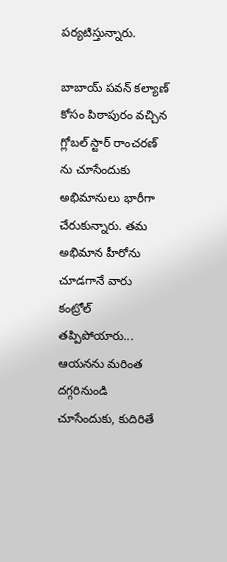పర్యటిస్తున్నారు.

బాబాయ్ పవన్ కల్యాణ్ కోసం పిఠాపురం వచ్చిన గ్లోబల్ స్టార్ రాంచరణ్ ను చూసేందుకు అభిమానులు భారీగా చేరుకున్నారు. తమ అభిమాన హీరోను చూడగానే వారు కంట్రోల్  తప్పిపోయారు... ఆయనను మరింత దగ్గరినుండి చూసేందుకు, కుదిరితే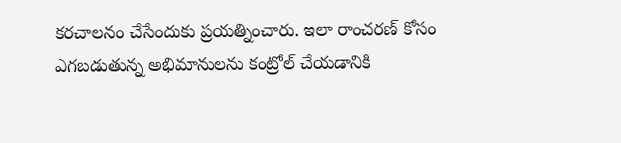కరచాలనం చేసేందుకు ప్రయత్నించారు. ఇలా రాంచరణ్ కోసం ఎగబడుతున్న అభిమానులను కంట్రోల్ చేయడానికి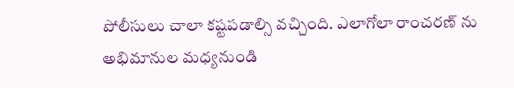పోలీసులు చాలా కష్టపడాల్సి వచ్చింది. ఎలాగోలా రాంచరణ్ ను అభిమానుల మధ్యనుండి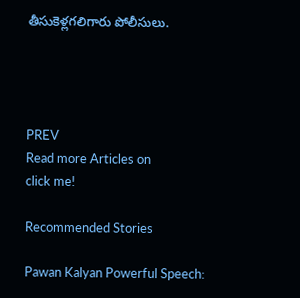తీసుకెళ్లగలిగారు పోలీసులు.




PREV
Read more Articles on
click me!

Recommended Stories

Pawan Kalyan Powerful Speech: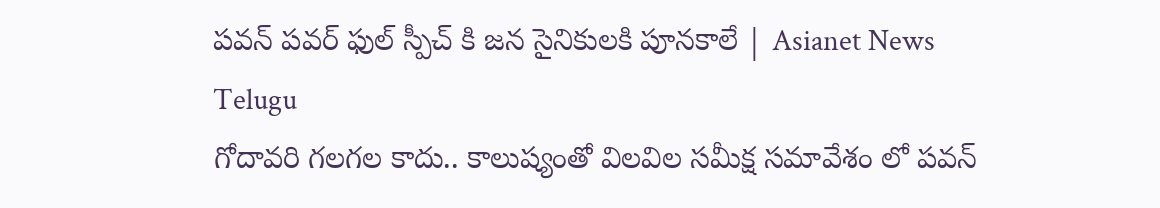పవన్ పవర్ ఫుల్ స్పీచ్ కి జన సైనికులకి పూనకాలే | Asianet News Telugu
గోదావరి గలగల కాదు.. కాలుష్యంతో విలవిల సమీక్ష సమావేశం లో పవన్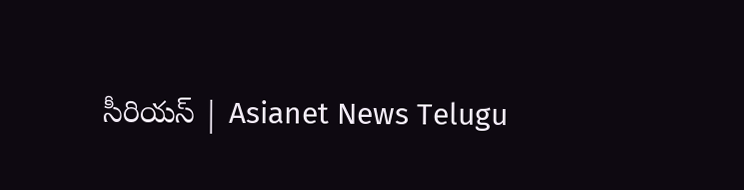సీరియస్ | Asianet News Telugu